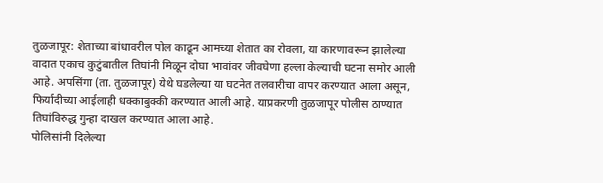तुळजापूर: शेताच्या बांधावरील पोल काढून आमच्या शेतात का रोवला, या कारणावरून झालेल्या वादात एकाच कुटुंबातील तिघांनी मिळून दोघा भावांवर जीवघेणा हल्ला केल्याची घटना समोर आली आहे. अपसिंगा (ता. तुळजापूर) येथे घडलेल्या या घटनेत तलवारीचा वापर करण्यात आला असून, फिर्यादीच्या आईलाही धक्काबुक्की करण्यात आली आहे. याप्रकरणी तुळजापूर पोलीस ठाण्यात तिघांविरुद्ध गुन्हा दाखल करण्यात आला आहे.
पोलिसांनी दिलेल्या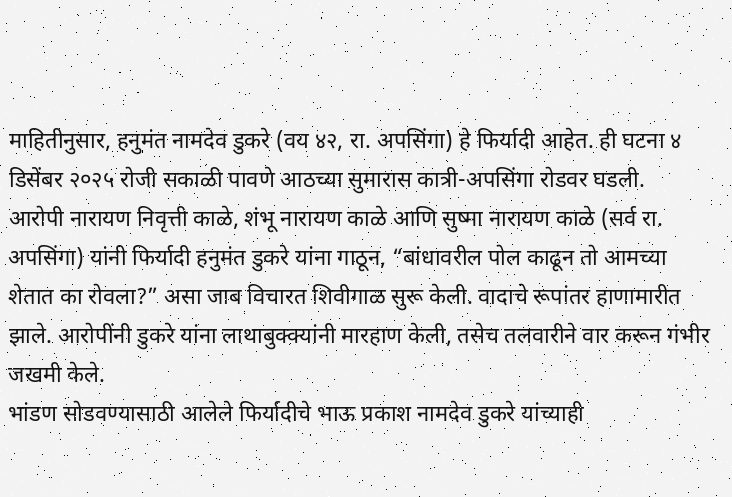माहितीनुसार, हनुमंत नामदेव डुकरे (वय ४२, रा. अपसिंगा) हे फिर्यादी आहेत. ही घटना ४ डिसेंबर २०२५ रोजी सकाळी पावणे आठच्या सुमारास कात्री-अपसिंगा रोडवर घडली.
आरोपी नारायण निवृत्ती काळे, शंभू नारायण काळे आणि सुष्मा नारायण काळे (सर्व रा. अपसिंगा) यांनी फिर्यादी हनुमंत डुकरे यांना गाठून, “बांधावरील पोल काढून तो आमच्या शेतात का रोवला?” असा जाब विचारत शिवीगाळ सुरू केली. वादाचे रूपांतर हाणामारीत झाले. आरोपींनी डुकरे यांना लाथाबुक्क्यांनी मारहाण केली, तसेच तलवारीने वार करून गंभीर जखमी केले.
भांडण सोडवण्यासाठी आलेले फिर्यादीचे भाऊ प्रकाश नामदेव डुकरे यांच्याही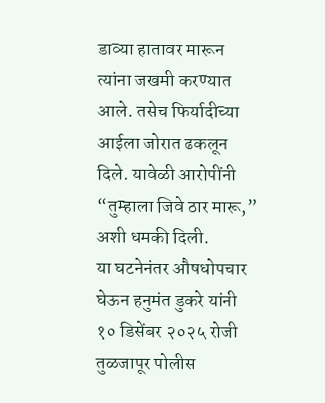डाव्या हातावर मारून त्यांना जखमी करण्यात आले. तसेच फिर्यादीच्या आईला जोरात ढकलून दिले. यावेळी आरोपींनी “तुम्हाला जिवे ठार मारू,” अशी धमकी दिली.
या घटनेनंतर औषधोपचार घेऊन हनुमंत डुकरे यांनी १० डिसेंबर २०२५ रोजी तुळजापूर पोलीस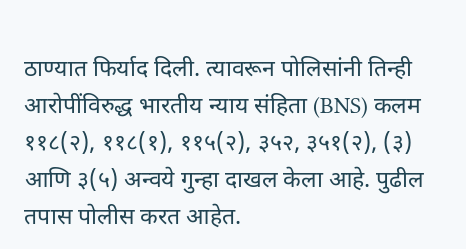ठाण्यात फिर्याद दिली. त्यावरून पोलिसांनी तिन्ही आरोपींविरुद्ध भारतीय न्याय संहिता (BNS) कलम ११८(२), ११८(१), ११५(२), ३५२, ३५१(२), (३) आणि ३(५) अन्वये गुन्हा दाखल केला आहे. पुढील तपास पोलीस करत आहेत.